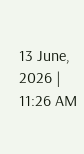13 June, 2026 | 11:26 AM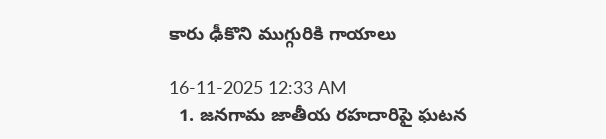కారు ఢీకొని ముగ్గురికి గాయాలు

16-11-2025 12:33 AM
  1. జనగామ జాతీయ రహదారిపై ఘటన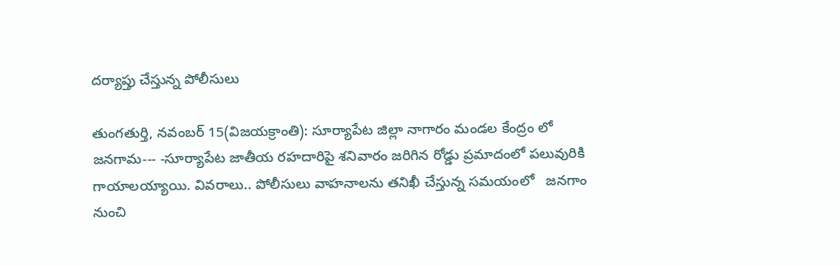దర్యాప్తు చేస్తున్న పోలీసులు

తుంగతుర్తి, నవంబర్ 15(విజయక్రాంతి): సూర్యాపేట జిల్లా నాగారం మండల కేంద్రం లో జనగామ--- -సూర్యాపేట జాతీయ రహదారిపై శనివారం జరిగిన రోడ్డు ప్రమాదంలో పలువురికి గాయాలయ్యాయి. వివరాలు.. పోలీసులు వాహనాలను తనిఖీ చేస్తున్న సమయంలో   జనగాం నుంచి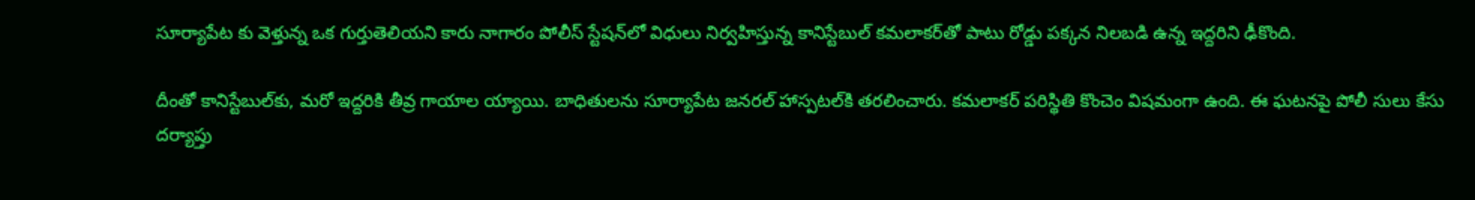సూర్యాపేట కు వెళ్తున్న ఒక గుర్తుతెలియని కారు నాగారం పోలీస్ స్టేషన్‌లో విధులు నిర్వహిస్తున్న కానిస్టేబుల్ కమలాకర్‌తో పాటు రోడ్డు పక్కన నిలబడి ఉన్న ఇద్దరిని ఢీకొంది.

దీంతో కానిస్టేబుల్‌కు, మరో ఇద్దరికి తీవ్ర గాయాల య్యాయి. బాధితులను సూర్యాపేట జనరల్ హాస్పటల్‌కి తరలించారు. కమలాకర్ పరిస్థితి కొంచెం విషమంగా ఉంది. ఈ ఘటనపై పోలీ సులు కేసు దర్యాప్తు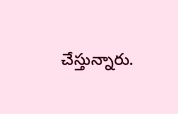చేస్తున్నారు.